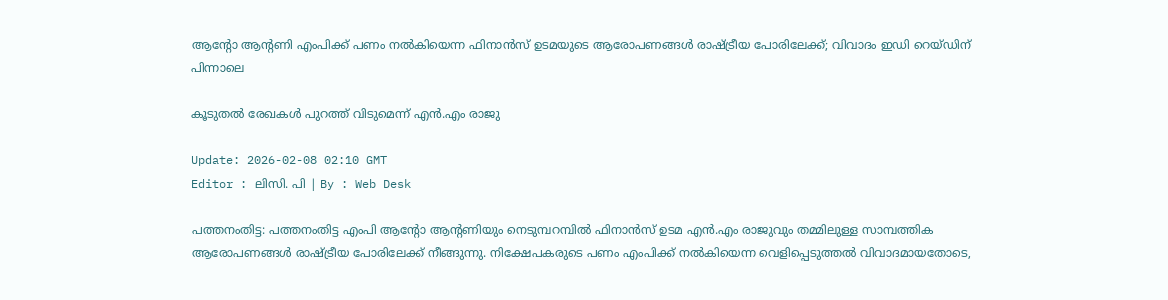ആന്റോ ആന്റണി എംപിക്ക് പണം നൽകിയെന്ന ഫിനാൻസ് ഉടമയുടെ ആരോപണങ്ങള്‍ രാഷ്ട്രീയ പോരിലേക്ക്; വിവാദം ഇഡി റെയ്ഡിന് പിന്നാലെ

കൂടുതല്‍ രേഖകള്‍ പുറത്ത് വിടുമെന്ന് എൻ.എം രാജു

Update: 2026-02-08 02:10 GMT
Editor : ലിസി. പി | By : Web Desk

പത്തനംതിട്ട: പത്തനംതിട്ട എംപി ആന്റോ ആന്റണിയും നെടുമ്പറമ്പിൽ ഫിനാൻസ് ഉടമ എൻ.എം രാജുവും തമ്മിലുള്ള സാമ്പത്തിക ആരോപണങ്ങൾ രാഷ്ട്രീയ പോരിലേക്ക് നീങ്ങുന്നു. നിക്ഷേപകരുടെ പണം എംപിക്ക് നൽകിയെന്ന വെളിപ്പെടുത്തൽ വിവാദമായതോടെ,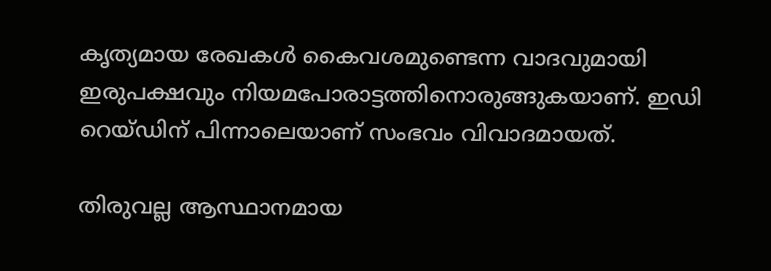കൃത്യമായ രേഖകൾ കൈവശമുണ്ടെന്ന വാദവുമായി ഇരുപക്ഷവും നിയമപോരാട്ടത്തിനൊരുങ്ങുകയാണ്. ഇഡി റെയ്ഡിന് പിന്നാലെയാണ് സംഭവം വിവാദമായത്.

തിരുവല്ല ആസ്ഥാനമായ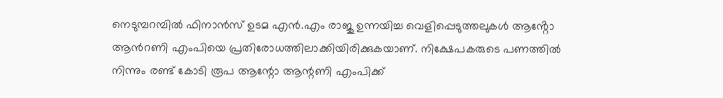നെടുമ്പറമ്പിൽ ഫിനാൻസ് ഉടമ എൻ.എം രാജു ഉന്നയിച്ച വെളിപ്പെടുത്തലുകൾ ആൻ്റോ ആൻറണി എംപിയെ പ്രതിരോധത്തിലാക്കിയിരിക്കുകയാണ്. നിക്ഷേപകരുടെ പണത്തിൽ നിന്നും രണ്ട് കോടി രൂപ ആന്റോ ആന്റണി എംപിക്ക്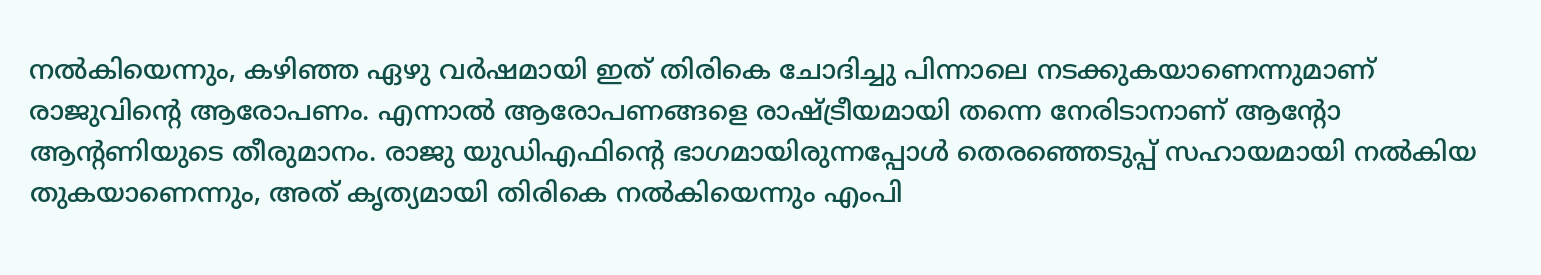നൽകിയെന്നും, കഴിഞ്ഞ ഏഴു വർഷമായി ഇത് തിരികെ ചോദിച്ചു പിന്നാലെ നടക്കുകയാണെന്നുമാണ് രാജുവിന്റെ ആരോപണം. എന്നാൽ ആരോപണങ്ങളെ രാഷ്ട്രീയമായി തന്നെ നേരിടാനാണ് ആന്റോ ആന്റണിയുടെ തീരുമാനം. രാജു യുഡിഎഫിന്റെ ഭാഗമായിരുന്നപ്പോൾ തെരഞ്ഞെടുപ്പ് സഹായമായി നൽകിയ തുകയാണെന്നും, അത് കൃത്യമായി തിരികെ നൽകിയെന്നും എംപി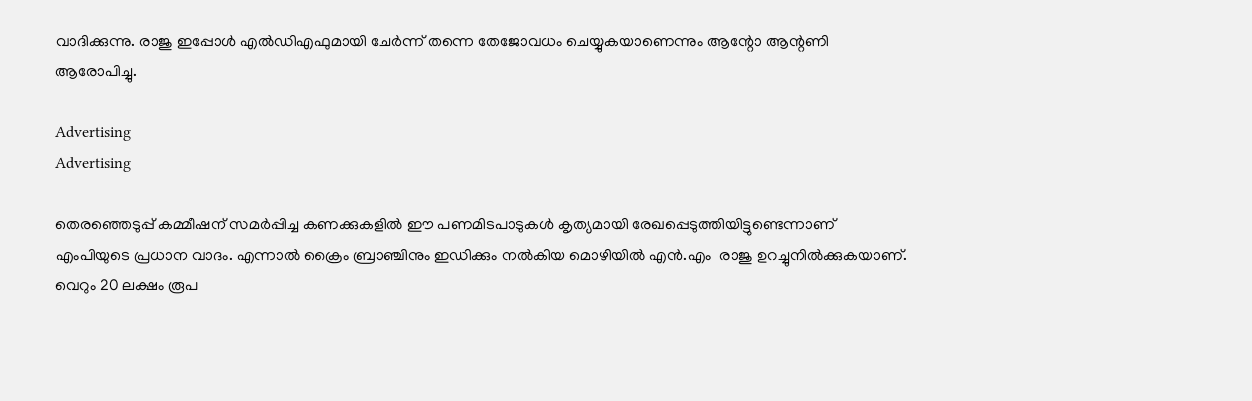വാദിക്കുന്നു. രാജു ഇപ്പോൾ എൽഡിഎഫുമായി ചേർന്ന് തന്നെ തേജോവധം ചെയ്യുകയാണെന്നും ആന്റോ ആന്റണി ആരോപിച്ചു.

Advertising
Advertising

തെരഞ്ഞെടുപ്പ് കമ്മീഷന് സമർപ്പിച്ച കണക്കുകളിൽ ഈ പണമിടപാടുകൾ കൃത്യമായി രേഖപ്പെടുത്തിയിട്ടുണ്ടെന്നാണ് എംപിയുടെ പ്രധാന വാദം. എന്നാൽ ക്രൈം ബ്രാഞ്ചിനും ഇഡിക്കും നൽകിയ മൊഴിയിൽ എൻ.എം  രാജു ഉറച്ചുനിൽക്കുകയാണ്. വെറും 20 ലക്ഷം രൂപ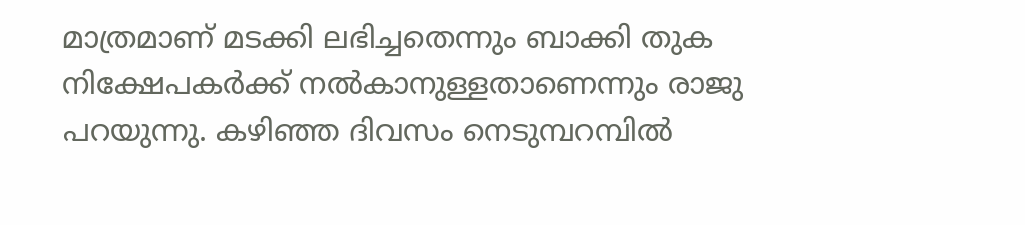മാത്രമാണ് മടക്കി ലഭിച്ചതെന്നും ബാക്കി തുക നിക്ഷേപകർക്ക് നൽകാനുള്ളതാണെന്നും രാജു പറയുന്നു. കഴിഞ്ഞ ദിവസം നെടുമ്പറമ്പിൽ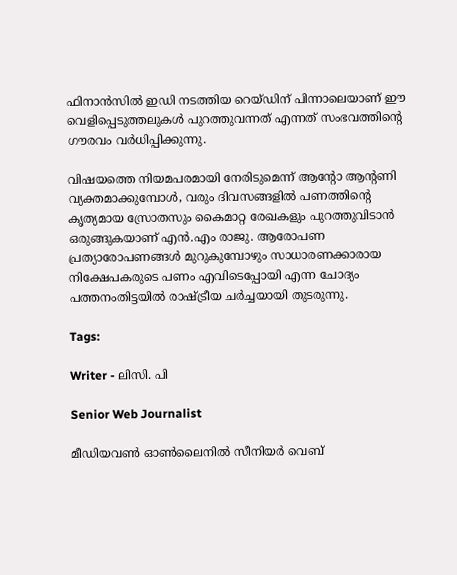ഫിനാൻസിൽ ഇഡി നടത്തിയ റെയ്ഡിന് പിന്നാലെയാണ് ഈ വെളിപ്പെടുത്തലുകൾ പുറത്തുവന്നത് എന്നത് സംഭവത്തിന്റെ ഗൗരവം വർധിപ്പിക്കുന്നു.

വിഷയത്തെ നിയമപരമായി നേരിടുമെന്ന് ആന്റോ ആന്റണി വ്യക്തമാക്കുമ്പോൾ, വരും ദിവസങ്ങളിൽ പണത്തിന്റെ കൃത്യമായ സ്രോതസും കൈമാറ്റ രേഖകളും പുറത്തുവിടാൻ ഒരുങ്ങുകയാണ് എൻ.എം രാജു. ആരോപണ പ്രത്യാരോപണങ്ങൾ മുറുകുമ്പോഴും സാധാരണക്കാരായ നിക്ഷേപകരുടെ പണം എവിടെപ്പോയി എന്ന ചോദ്യം പത്തനംതിട്ടയിൽ രാഷ്ട്രീയ ചർച്ചയായി തുടരുന്നു.

Tags:

Writer - ലിസി. പി

Senior Web Journalist

മീഡിയവൺ ഓൺലൈനിൽ സീനിയർ വെബ്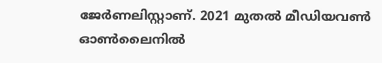ജേർണലിസ്റ്റാണ്. 2021 മുതൽ മീഡിയവൺ ഓൺലൈനിൽ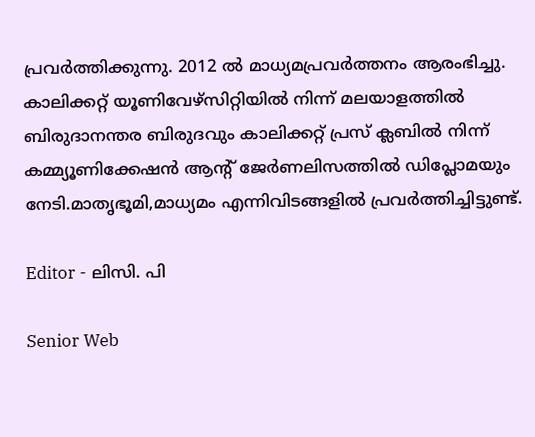പ്രവർത്തിക്കുന്നു. 2012 ല്‍ മാധ്യമപ്രവര്‍ത്തനം ആരംഭിച്ചു. കാലിക്കറ്റ് യൂണിവേഴ്‌സിറ്റിയിൽ നിന്ന് മലയാളത്തിൽ ബിരുദാനന്തര ബിരുദവും കാലിക്കറ്റ് പ്രസ് ക്ലബിൽ നിന്ന് കമ്മ്യൂണിക്കേഷൻ ആന്റ് ജേർണലിസത്തിൽ ഡിപ്ലോമയും നേടി.മാതൃഭൂമി,മാധ്യമം എന്നിവിടങ്ങളിൽ പ്രവർത്തിച്ചിട്ടുണ്ട്.

Editor - ലിസി. പി

Senior Web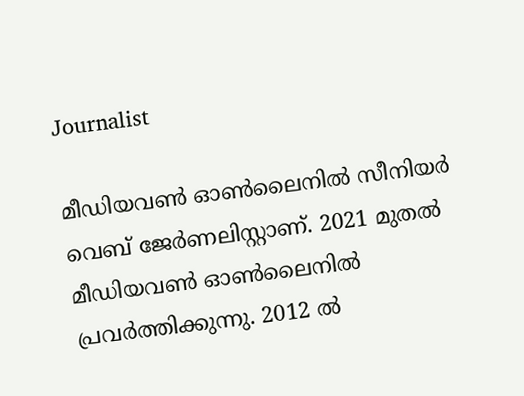Journalist

മീഡിയവൺ ഓൺലൈനിൽ സീനിയർ വെബ് ജേർണലിസ്റ്റാണ്. 2021 മുതൽ മീഡിയവൺ ഓൺലൈനിൽ പ്രവർത്തിക്കുന്നു. 2012 ല്‍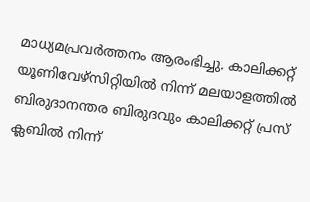മാധ്യമപ്രവര്‍ത്തനം ആരംഭിച്ചു. കാലിക്കറ്റ് യൂണിവേഴ്‌സിറ്റിയിൽ നിന്ന് മലയാളത്തിൽ ബിരുദാനന്തര ബിരുദവും കാലിക്കറ്റ് പ്രസ് ക്ലബിൽ നിന്ന്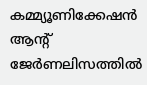കമ്മ്യൂണിക്കേഷൻ ആന്റ് ജേർണലിസത്തിൽ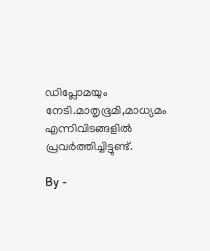ഡിപ്ലോമയും നേടി.മാതൃഭൂമി,മാധ്യമം എന്നിവിടങ്ങളിൽ പ്രവർത്തിച്ചിട്ടുണ്ട്.

By -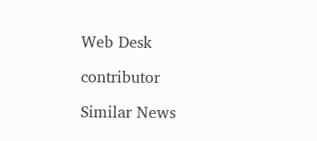Web Desk

contributor

Similar News